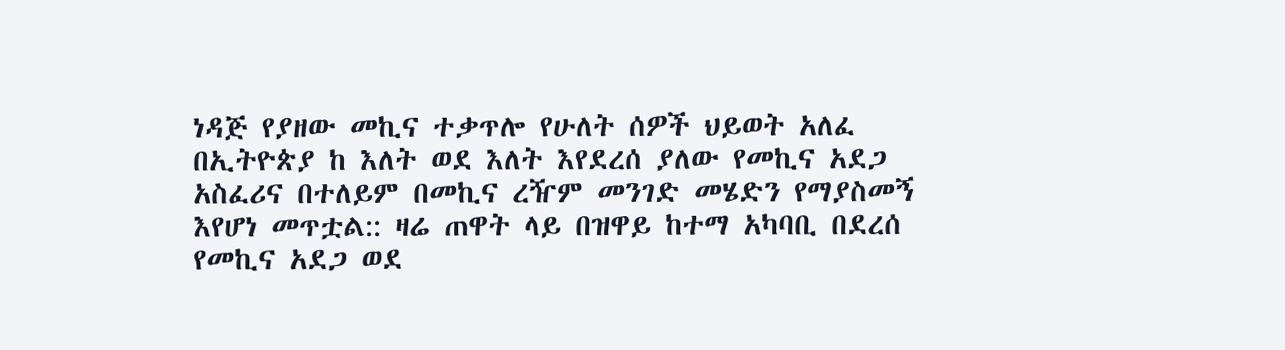ነዳጅ የያዘው መኪና ተቃጥሎ የሁለት ሰዎች ህይወት አለፈ
በኢትዮጵያ ከ እለት ወደ እለት እየደረሰ ያለው የመኪና አደጋ አስፈሪና በተለይም በመኪና ረዥም መንገድ መሄድን የማያስመኝ እየሆነ መጥቷል:: ዛሬ ጠዋት ላይ በዝዋይ ከተማ አካባቢ በደረሰ የመኪና አደጋ ወደ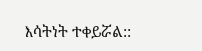እሳትነት ተቀይሯል::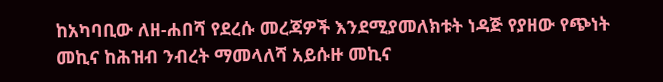ከአካባቢው ለዘ-ሐበሻ የደረሱ መረጃዎች እንደሚያመለክቱት ነዳጅ የያዘው የጭነት መኪና ከሕዝብ ንብረት ማመላለሻ አይሱዙ መኪና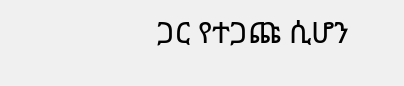ጋር የተጋጩ ሲሆን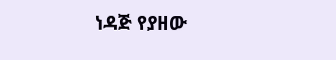ነዳጅ የያዘው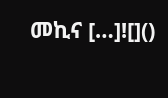መኪና […]![]()